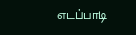எடப்பாடி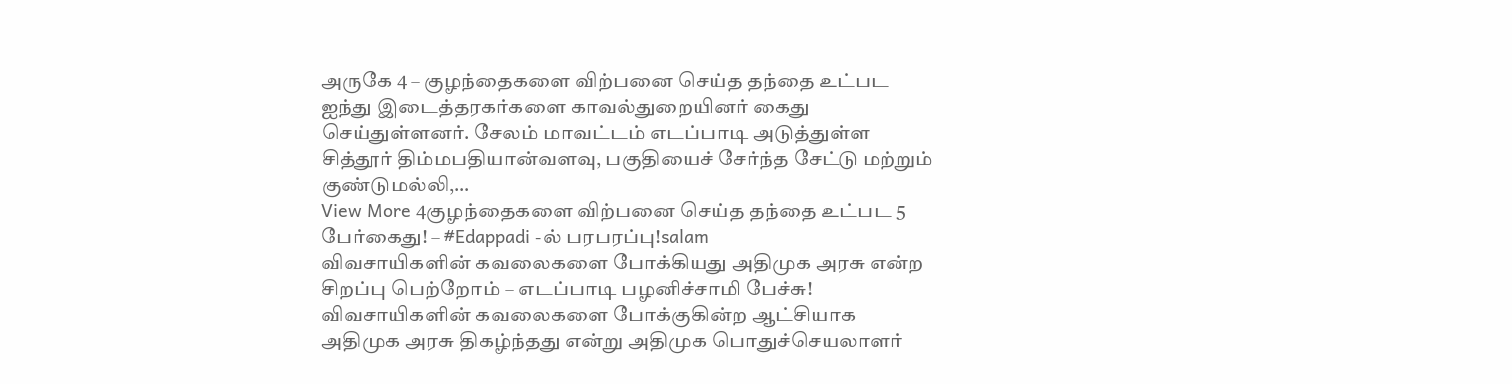அருகே 4 – குழந்தைகளை விற்பனை செய்த தந்தை உட்பட ஐந்து இடைத்தரகர்களை காவல்துறையினர் கைது செய்துள்ளனர். சேலம் மாவட்டம் எடப்பாடி அடுத்துள்ள சித்தூர் திம்மபதியான்வளவு, பகுதியைச் சேர்ந்த சேட்டு மற்றும் குண்டுமல்லி,…
View More 4குழந்தைகளை விற்பனை செய்த தந்தை உட்பட 5 பேர்கைது! – #Edappadi -ல் பரபரப்பு!salam
விவசாயிகளின் கவலைகளை போக்கியது அதிமுக அரசு என்ற சிறப்பு பெற்றோம் – எடப்பாடி பழனிச்சாமி பேச்சு!
விவசாயிகளின் கவலைகளை போக்குகின்ற ஆட்சியாக அதிமுக அரசு திகழ்ந்தது என்று அதிமுக பொதுச்செயலாளர்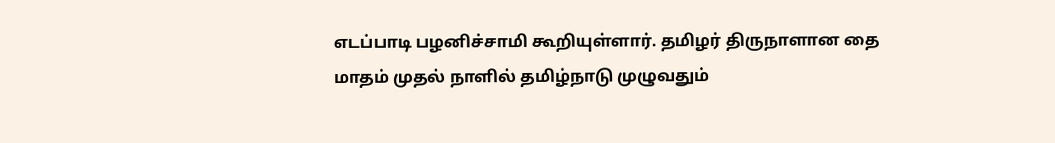எடப்பாடி பழனிச்சாமி கூறியுள்ளார். தமிழர் திருநாளான தை மாதம் முதல் நாளில் தமிழ்நாடு முழுவதும்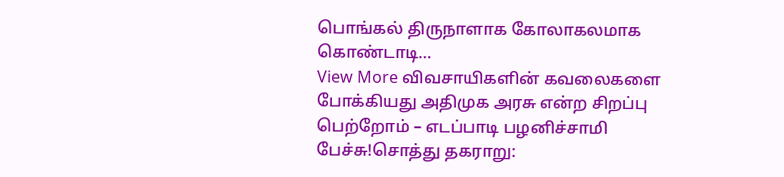பொங்கல் திருநாளாக கோலாகலமாக கொண்டாடி…
View More விவசாயிகளின் கவலைகளை போக்கியது அதிமுக அரசு என்ற சிறப்பு பெற்றோம் – எடப்பாடி பழனிச்சாமி பேச்சு!சொத்து தகராறு: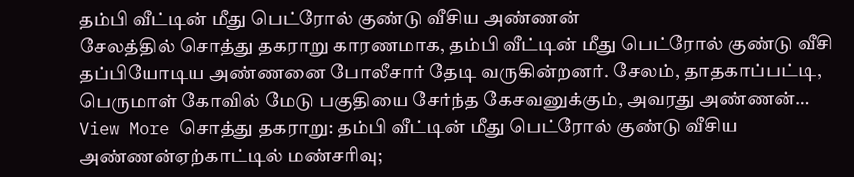தம்பி வீட்டின் மீது பெட்ரோல் குண்டு வீசிய அண்ணன்
சேலத்தில் சொத்து தகராறு காரணமாக, தம்பி வீட்டின் மீது பெட்ரோல் குண்டு வீசி தப்பியோடிய அண்ணனை போலீசார் தேடி வருகின்றனர். சேலம், தாதகாப்பட்டி, பெருமாள் கோவில் மேடு பகுதியை சேர்ந்த கேசவனுக்கும், அவரது அண்ணன்…
View More சொத்து தகராறு: தம்பி வீட்டின் மீது பெட்ரோல் குண்டு வீசிய அண்ணன்ஏற்காட்டில் மண்சரிவு;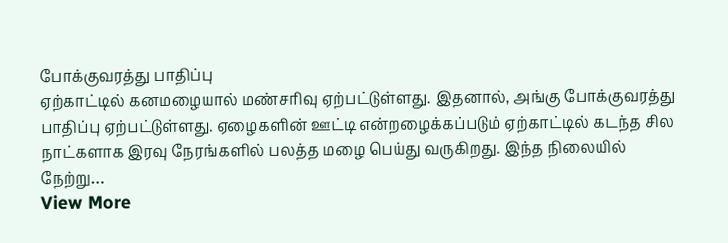போக்குவரத்து பாதிப்பு
ஏற்காட்டில் கனமழையால் மண்சரிவு ஏற்பட்டுள்ளது. இதனால், அங்கு போக்குவரத்து பாதிப்பு ஏற்பட்டுள்ளது. ஏழைகளின் ஊட்டி என்றழைக்கப்படும் ஏற்காட்டில் கடந்த சில நாட்களாக இரவு நேரங்களில் பலத்த மழை பெய்து வருகிறது. இந்த நிலையில் நேற்று…
View More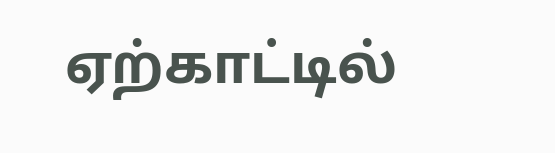ஏற்காட்டில்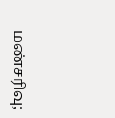மண்சரிவு;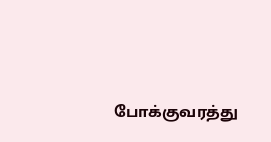போக்குவரத்து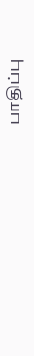பாதிப்பு